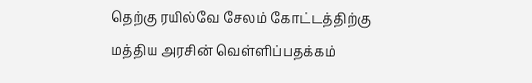தெற்கு ரயில்வே சேலம் கோட்டத்திற்கு மத்திய அரசின் வெள்ளிப்பதக்கம்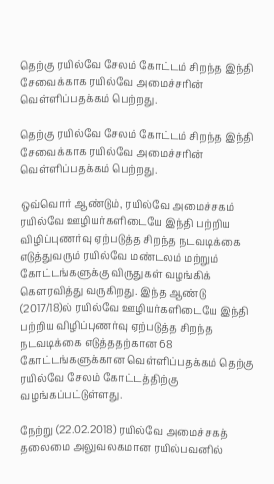தெற்கு ரயில்வே சேலம் கோட்டம் சிறந்த இந்தி சேவைக்காக ரயில்வே அமைச்சரின் வெள்ளிப்பதக்கம் பெற்றது.

தெற்கு ரயில்வே சேலம் கோட்டம் சிறந்த இந்தி சேவைக்காக ரயில்வே அமைச்சரின் வெள்ளிப்பதக்கம் பெற்றது.

ஒவ்வொர் ஆண்டும், ரயில்வே அமைச்சகம் ரயில்வே ஊழியர்களிடையே இந்தி பற்றிய விழிப்புணர்வு ஏற்படுத்த சிறந்த நடவடிக்கை எடுத்துவரும் ரயில்வே மண்டலம் மற்றும் கோட்டங்களுக்கு விருதுகள் வழங்கிக் கௌரவித்து வருகிறது. இந்த ஆண்டு (2017/18)ல் ரயில்வே ஊழியர்களிடையே இந்தி பற்றிய விழிப்புணர்வு ஏற்படுத்த சிறந்த நடவடிக்கை எடுத்ததற்கான 68 கோட்டங்களுக்கான வெள்ளிப்பதக்கம் தெற்கு ரயில்வே சேலம் கோட்டத்திற்கு வழங்கப்பட்டுள்ளது.

நேற்று (22.02.2018) ரயில்வே அமைச்சகத் தலைமை அலுவலகமான ரயில்பவனில்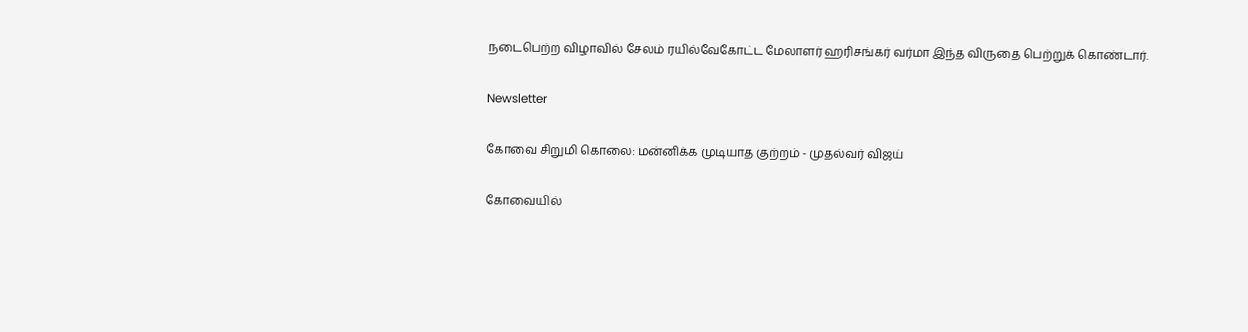நடைபெற்ற விழாவில் சேலம் ரயில்வேகோட்ட மேலாளர் ஹரிசங்கர் வர்மா இந்த விருதை பெற்றுக் கொண்டார்.

Newsletter

கோவை சிறுமி கொலை: மன்னிக்க முடியாத குற்றம் - முதல்வர் விஜய்

கோவையில்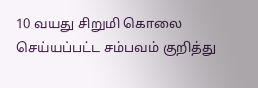10 வயது சிறுமி கொலை செய்யப்பட்ட சம்பவம் குறித்து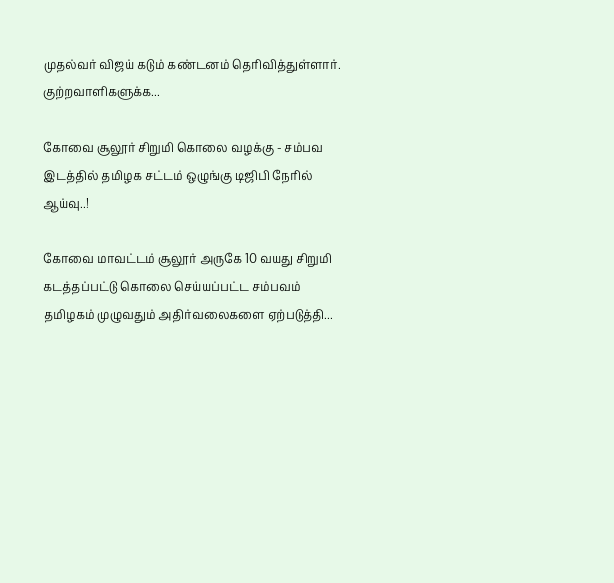முதல்வர் விஜய் கடும் கண்டனம் தெரிவித்துள்ளார். குற்றவாளிகளுக்க...

கோவை சூலூர் சிறுமி கொலை வழக்கு - சம்பவ இடத்தில் தமிழக சட்டம் ஒழுங்கு டிஜிபி நேரில் ஆய்வு..!

கோவை மாவட்டம் சூலூர் அருகே 10 வயது சிறுமி கடத்தப்பட்டு கொலை செய்யப்பட்ட சம்பவம் தமிழகம் முழுவதும் அதிர்வலைகளை ஏற்படுத்தி...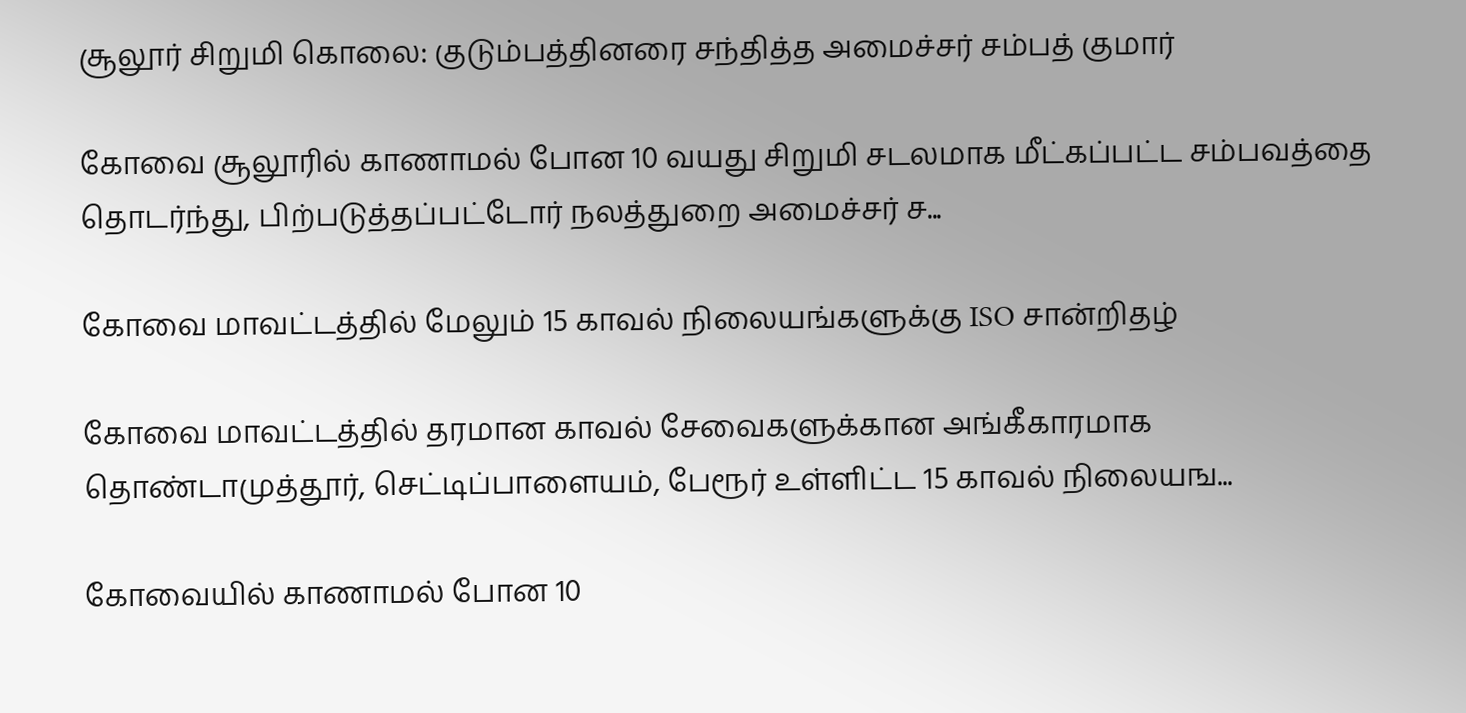சூலூர் சிறுமி கொலை: குடும்பத்தினரை சந்தித்த அமைச்சர் சம்பத் குமார்

கோவை சூலூரில் காணாமல் போன 10 வயது சிறுமி சடலமாக மீட்கப்பட்ட சம்பவத்தை தொடர்ந்து, பிற்படுத்தப்பட்டோர் நலத்துறை அமைச்சர் ச...

கோவை மாவட்டத்தில் மேலும் 15 காவல் நிலையங்களுக்கு ISO சான்றிதழ்

கோவை மாவட்டத்தில் தரமான காவல் சேவைகளுக்கான அங்கீகாரமாக தொண்டாமுத்தூர், செட்டிப்பாளையம், பேரூர் உள்ளிட்ட 15 காவல் நிலையங...

கோவையில் காணாமல் போன 10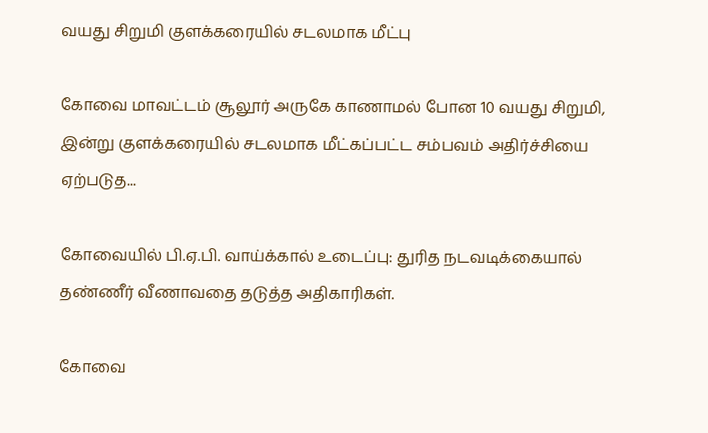வயது சிறுமி குளக்கரையில் சடலமாக மீட்பு

கோவை மாவட்டம் சூலூர் அருகே காணாமல் போன 10 வயது சிறுமி, இன்று குளக்கரையில் சடலமாக மீட்கப்பட்ட சம்பவம் அதிர்ச்சியை ஏற்படுத...

கோவையில் பி.ஏ.பி. வாய்க்கால் உடைப்பு: துரித நடவடிக்கையால் தண்ணீர் வீணாவதை தடுத்த அதிகாரிகள்.

கோவை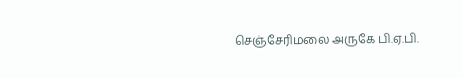செஞ்சேரிமலை அருகே பி.ஏ.பி.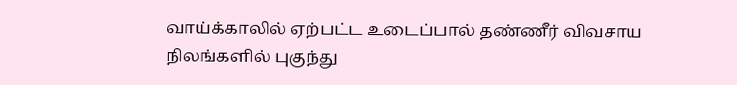வாய்க்காலில் ஏற்பட்ட உடைப்பால் தண்ணீர் விவசாய நிலங்களில் புகுந்து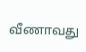வீணாவது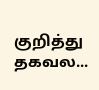குறித்து  தகவல...